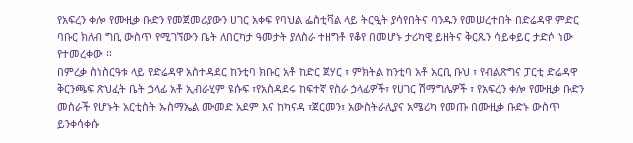የአፍረን ቀሎ የሙዚቃ ቡድን የመጀመሪያውን ሀገር አቀፍ የባህል ፌስቲቫል ላይ ትርዒት ያሳየበትና ባንዱን የመሠረተበት በድሬዳዋ ምድር ባቡር ክለብ ግቢ ውስጥ የሚገኘውን ቤት ለበርካታ ዓመታት ያለስራ ተዘግቶ የቆየ በመሆኑ ታሪካዊ ይዘትና ቅርጹን ሳይቀይር ታድሶ ነው የተመረቀው ፡፡
በምረቃ ስነስርዓቱ ላይ የድሬዳዋ አስተዳደር ከንቲባ ክቡር አቶ ከድር ጀሃር ፣ ምክትል ከንቲባ አቶ አርቢ ቡህ ፣ የብልጽግና ፓርቲ ድሬዳዋ ቅርንጫፍ ጽህፈት ቤት ኃላፊ አቶ ኢብራሂም ዩሱፍ ፣የአስዳደሩ ከፍተኛ የስራ ኃላፊዎች፣ የሀገር ሽማግሌዎች ፣ የአፍረን ቀሎ የሙዚቃ ቡድን መስራች የሆኑት አርቲስት ኡስማኤል ሙመድ አደም እና ከካናዳ ፣ጀርመን፣ አውስትራሊያና አሜሪካ የመጡ በሙዚቃ ቡድኑ ውስጥ ይንቀሳቀሱ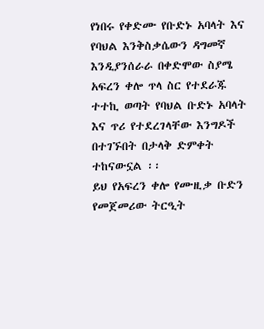የነበሩ የቀድሙ የቡድኑ አባላት እና የባህል እንቅስቃሴውን ዳግመኛ እንዲያንሰራራ በቀድሞው ስያሜ አፍረን ቀሎ ጥላ ስር የተደራጁ ተተኪ ወጣት የባህል ቡድኑ አባላት እና ጥሪ የተደረገላቸው እንግዶች በተገኙበት በታላቅ ድምቀት ተከናውኗል ፡፡
ይህ የአፍረን ቀሎ የሙዚቃ ቡድን የመጀመሪው ትርዒት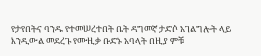የታየበትና ባንዱ የተመሠረተበት ቤት ዳግመኛ ታድሶ አገልግሎት ላይ እንዲውል መደረጉ የሙዚቃ ቡድኑ አባላት በዚያ ምቹ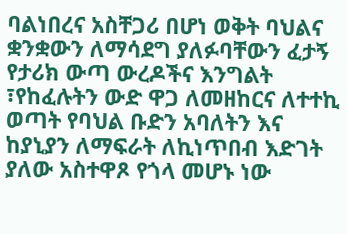ባልነበረና አስቸጋሪ በሆነ ወቅት ባህልና ቋንቋውን ለማሳደግ ያለፉባቸውን ፈታኝ የታሪክ ውጣ ውረዶችና እንግልት ፣የከፈሉትን ውድ ዋጋ ለመዘከርና ለተተኪ ወጣት የባህል ቡድን አባለትን እና ከያኒያን ለማፍራት ለኪነጥበብ እድገት ያለው አስተዋጾ የጎላ መሆኑ ነው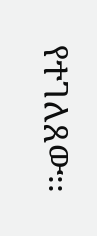የተገለጸው፡፡